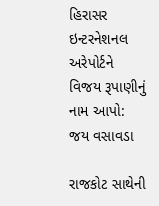હિરાસર ઇન્ટરનેશનલ અરેપોર્ટને વિજય રૂપાણીનું નામ આપો: જય વસાવડા

રાજકોટ સાથેની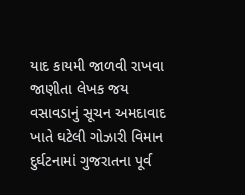યાદ કાયમી જાળવી રાખવા જાણીતા લેખક જય વસાવડાનું સૂચન અમદાવાદ ખાતે ઘટેલી ગોઝારી વિમાન દુર્ઘટનામાં ગુજરાતના પૂર્વ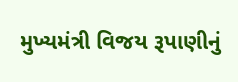મુખ્યમંત્રી વિજય રૂપાણીનું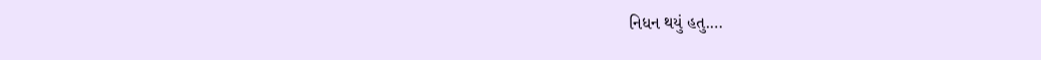નિધન થયું હતુ.…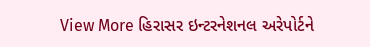View More હિરાસર ઇન્ટરનેશનલ અરેપોર્ટને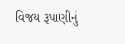વિજય રૂપાણીનું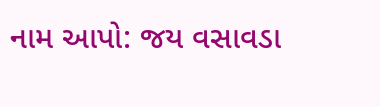નામ આપો: જય વસાવડા